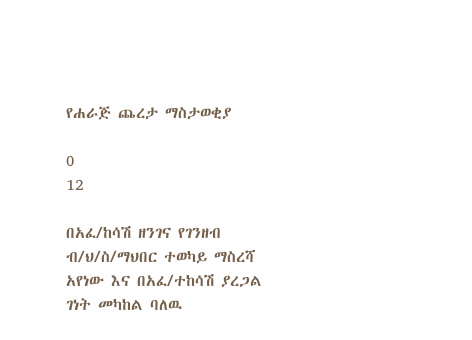የሐራጅ ጨረታ ማስታወቂያ

0
12

በአፈ/ከሳሽ ዘንገና የገንዘብ ብ/ህ/ስ/ማህበር ተወካይ ማስረሻ አየነው እና በአፈ/ተከሳሽ ያረጋል ገነት መካከል ባለዉ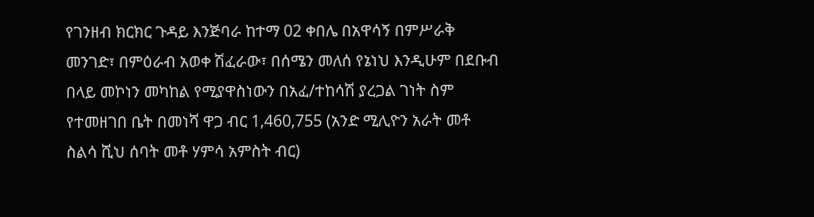የገንዘብ ክርክር ጉዳይ እንጅባራ ከተማ 02 ቀበሌ በአዋሳኝ በምሥራቅ መንገድ፣ በምዕራብ አወቀ ሽፈራው፣ በሰሜን መለሰ የኔነህ እንዲሁም በደቡብ በላይ መኮነን መካከል የሚያዋስነውን በአፈ/ተከሳሽ ያረጋል ገነት ስም የተመዘገበ ቤት በመነሻ ዋጋ ብር 1,460,755 (አንድ ሚሊዮን አራት መቶ ስልሳ ሺህ ሰባት መቶ ሃምሳ አምስት ብር)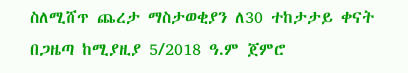ስለሚሸጥ ጨረታ ማስታወቂያን ለ30 ተከታታይ ቀናት በጋዜጣ ከሚያዚያ 5/2018 ዓ.ም ጀምሮ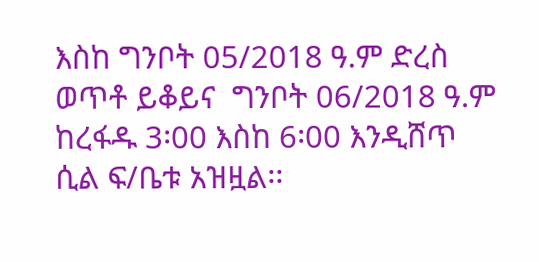እስከ ግንቦት 05/2018 ዓ.ም ድረስ ወጥቶ ይቆይና  ግንቦት 06/2018 ዓ.ም ከረፋዱ 3፡00 እስከ 6፡00 እንዲሸጥ ሲል ፍ/ቤቱ አዝዟል፡፡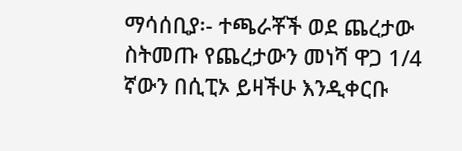ማሳሰቢያ፡- ተጫራቾች ወደ ጨረታው ስትመጡ የጨረታውን መነሻ ዋጋ 1/4 ኛውን በሲፒኦ ይዛችሁ እንዲቀርቡ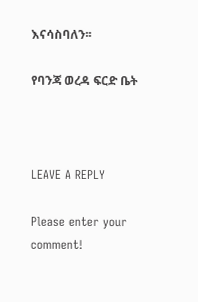እናሳስባለን፡፡

የባንጃ ወረዳ ፍርድ ቤት



LEAVE A REPLY

Please enter your comment!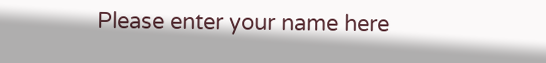Please enter your name here